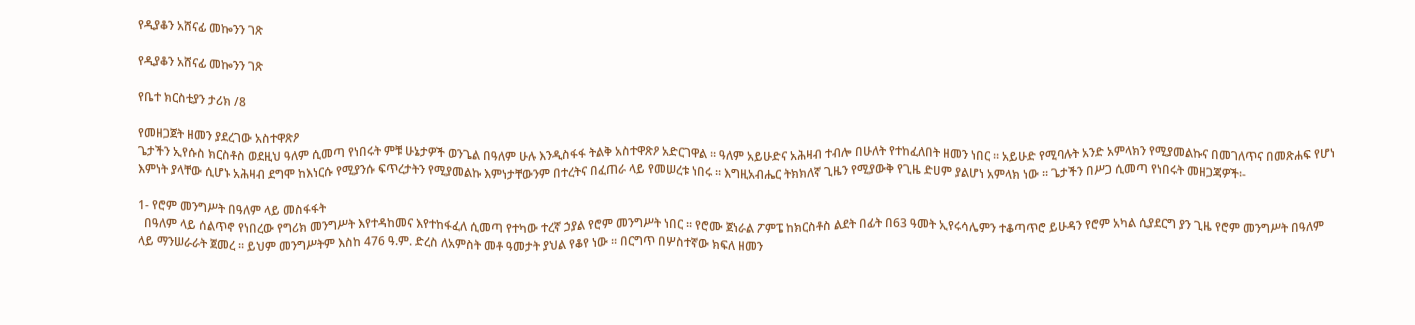የዲያቆን አሸናፊ መኰንን ገጽ

የዲያቆን አሸናፊ መኰንን ገጽ

የቤተ ክርስቲያን ታሪክ /8

የመዘጋጀት ዘመን ያደረገው አስተዋጽዖ
ጌታችን ኢየሱስ ክርስቶስ ወደዚህ ዓለም ሲመጣ የነበሩት ምቹ ሁኔታዎች ወንጌል በዓለም ሁሉ እንዲስፋፋ ትልቅ አስተዋጽዖ አድርገዋል ። ዓለም አይሁድና አሕዛብ ተብሎ በሁለት የተከፈለበት ዘመን ነበር ። አይሁድ የሚባሉት አንድ አምላክን የሚያመልኩና በመገለጥና በመጽሐፍ የሆነ እምነት ያላቸው ሲሆኑ አሕዛብ ደግሞ ከእነርሱ የሚያንሱ ፍጥረታትን የሚያመልኩ እምነታቸውንም በተረትና በፈጠራ ላይ የመሠረቱ ነበሩ ። እግዚአብሔር ትክክለኛ ጊዜን የሚያውቅ የጊዜ ድሀም ያልሆነ አምላክ ነው ። ጌታችን በሥጋ ሲመጣ የነበሩት መዘጋጃዎች፡-

1- የሮም መንግሥት በዓለም ላይ መስፋፋት
  በዓለም ላይ ሰልጥኖ የነበረው የግሪክ መንግሥት እየተዳከመና እየተከፋፈለ ሲመጣ የተካው ተረኛ ኃያል የሮም መንግሥት ነበር ። የሮሙ ጀነራል ፖምፔ ከክርስቶስ ልደት በፊት በ63 ዓመት ኢየሩሳሌምን ተቆጣጥሮ ይሁዳን የሮም አካል ሲያደርግ ያን ጊዜ የሮም መንግሥት በዓለም ላይ ማንሠራራት ጀመረ ። ይህም መንግሥትም እስከ 476 ዓ.ም. ድረስ ለአምስት መቶ ዓመታት ያህል የቆየ ነው ። በርግጥ በሦስተኛው ክፍለ ዘመን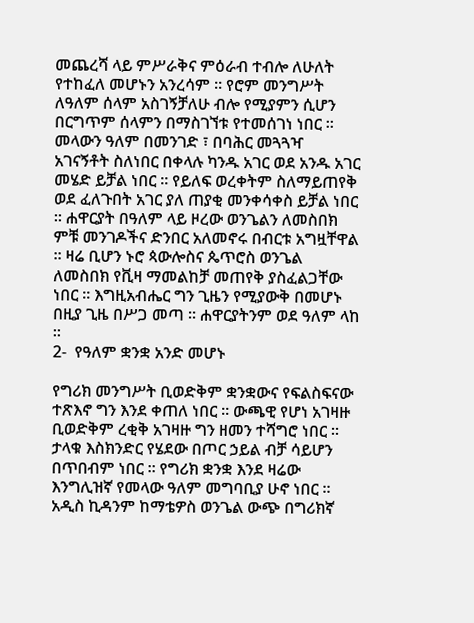መጨረሻ ላይ ምሥራቅና ምዕራብ ተብሎ ለሁለት የተከፈለ መሆኑን አንረሳም ። የሮም መንግሥት ለዓለም ሰላም አስገኝቻለሁ ብሎ የሚያምን ሲሆን በርግጥም ሰላምን በማስገኘቱ የተመሰገነ ነበር ። መላውን ዓለም በመንገድ ፣ በባሕር መጓጓዣ አገናኝቶት ስለነበር በቀላሉ ካንዱ አገር ወደ አንዱ አገር መሄድ ይቻል ነበር ። የይለፍ ወረቀትም ስለማይጠየቅ ወደ ፈለጉበት አገር ያለ ጠያቂ መንቀሳቀስ ይቻል ነበር ። ሐዋርያት በዓለም ላይ ዞረው ወንጌልን ለመስበክ ምቹ መንገዶችና ድንበር አለመኖሩ በብርቱ አግዟቸዋል ። ዛሬ ቢሆን ኑሮ ጳውሎስና ጴጥሮስ ወንጌል ለመስበክ የቪዛ ማመልከቻ መጠየቅ ያስፈልጋቸው ነበር ። እግዚአብሔር ግን ጊዜን የሚያውቅ በመሆኑ በዚያ ጊዜ በሥጋ መጣ ። ሐዋርያትንም ወደ ዓለም ላከ ።
2-  የዓለም ቋንቋ አንድ መሆኑ

የግሪክ መንግሥት ቢወድቅም ቋንቋውና የፍልስፍናው ተጽእኖ ግን እንደ ቀጠለ ነበር ። ውጫዊ የሆነ አገዛዙ ቢወድቅም ረቂቅ አገዛዙ ግን ዘመን ተሻግሮ ነበር ። ታላቁ እስክንድር የሄደው በጦር ኃይል ብቻ ሳይሆን በጥበብም ነበር ። የግሪክ ቋንቋ እንደ ዛሬው እንግሊዝኛ የመላው ዓለም መግባቢያ ሁኖ ነበር ። አዲስ ኪዳንም ከማቴዎስ ወንጌል ውጭ በግሪክኛ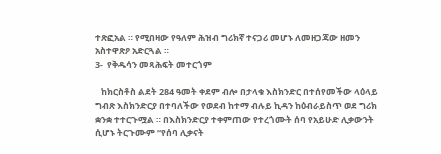ተጽፎአል ። የሚበዛው የዓለም ሕዝብ ግሪክኛ ተናጋሪ መሆኑ ለመዘጋጃው ዘመን አስተዋጽዖ አድርጓል ።
3-  የቅዱሳን መጻሕፍት መተርጎም

   ከክርስቶስ ልደት 284 ዓመት ቀደም ብሎ በታላቁ እስክንድር በተሰየመችው ላዕላይ ግብጽ እስክንድርያ በተባለችው የወደብ ከተማ ብሉይ ኪዳን ከዕብራይስጥ ወደ ግሪክ ቋንቋ ተተርጉሟል ። በእስክንድርያ ተቀምጠው የተረጎሙት ሰባ የአይሁድ ሊቃውንት ሲሆኑ ትርጉሙም “የሰባ ሊቃናት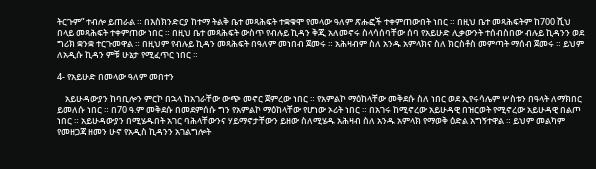ትርጉም” ተብሎ ይጠራል ። በእስክንድርያ ከተማ ትልቅ ቤተ መጻሕፍት ተቋቁሞ የመላው ዓለም ጽሑፎች ተቀምጠውበት ነበር ። በዚህ ቤተ መጻሕፍትም ከ700 ሺህ በላይ መጻሕፍት ተቀምጠው ነበር ። በዚህ ቤተ መጻሕፍት ውስጥ የብሉይ ኪዳን ቅጂ አለመኖሩ ስላሳሰባቸው ሰባ የአይሁድ ሊቃውንት ተሰብስበው ብሉይ ኪዳንን ወደ ግሪክ ቋንቋ ተርጉመዋል ። በዚህም የብሉይ ኪዳን መጻሕፍት በዓለም መነበብ ጀመሩ ። አሕዛብም ስለ አንዱ አምላክና ስለ ክርስቶስ መምጣት ማሰብ ጀመሩ ። ይህም ለአዲሱ ኪዳን ምቹ ሁኔታ የሚፈጥር ነበር ።

4- የአይሁድ በመላው ዓለም መበተን

    አይሁዳውያን ከባቢሎን ምርኮ በኋላ ከአገራቸው ውጭ መኖር ጀምረው ነበር ። የአምልኮ ማዕከላቸው መቅደሱ ስለ ነበር ወደ ኢየሩሳሌም ሦስቱን በዓላት ለማክበር ይመለሱ ነበር ። በ70 ዓ.ም መቅደሱ በመደምሰሱ ግን የአምልኮ ማዕከላቸው የሆነው ኦሪት ነበር ። በአገሩ ከሚኖረው አይሁዳዊ በዝርወት የሚኖረው አይሁዳዊ በልጦ ነበር ። አይሁዳውያን በሚሄዱበት አገር ባሕላቸውንና ሃይማኖታቸውን ይዘው ስለሚሄዱ አሕዛብ ስለ አንዱ አምላክ የማወቅ ዕድል አግኝተዋል ። ይህም መልካም የመዘጋጃ ዘመን ሁኖ የአዲስ ኪዳንን አገልግሎት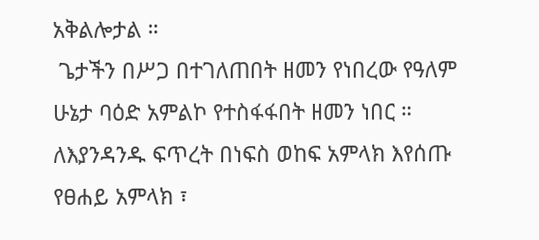አቅልሎታል ።
 ጌታችን በሥጋ በተገለጠበት ዘመን የነበረው የዓለም ሁኔታ ባዕድ አምልኮ የተስፋፋበት ዘመን ነበር ። ለእያንዳንዱ ፍጥረት በነፍስ ወከፍ አምላክ እየሰጡ የፀሐይ አምላክ ፣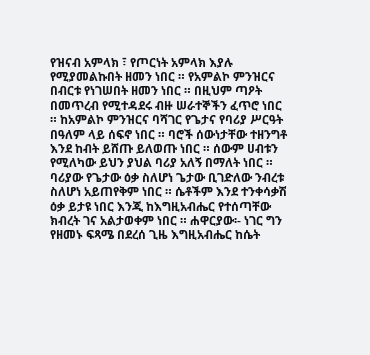የዝናብ አምላክ ፣ የጦርነት አምላክ እያሉ የሚያመልኩበት ዘመን ነበር ። የአምልኮ ምንዝርና በብርቱ የነገሠበት ዘመን ነበር ። በዚህም ጣዖት በመጥረብ የሚተዳደሩ ብዙ ሠራተኞችን ፈጥሮ ነበር ። ከአምልኮ ምንዝርና ባሻገር የጌታና የባሪያ ሥርዓት በዓለም ላይ ሰፍኖ ነበር ። ባሮች ሰውነታቸው ተዘንግቶ እንደ ከብት ይሸጡ ይለወጡ ነበር ። ሰውም ሀብቱን የሚለካው ይህን ያህል ባሪያ አለኝ በማለት ነበር ። ባሪያው የጌታው ዕቃ ስለሆነ ጌታው ቢገድለው ንብረቱ ስለሆነ አይጠየቅም ነበር ። ሴቶችም እንደ ተንቀሳቃሽ ዕቃ ይታዩ ነበር እንጂ ከእግዚአብሔር የተሰጣቸው ክብረት ገና አልታወቀም ነበር ። ሐዋርያው፡- ነገር ግን የዘመኑ ፍጻሜ በደረሰ ጊዜ እግዚአብሔር ከሴት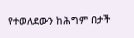የተወለደውን ከሕግም በታች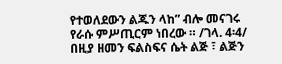የተወለደውን ልጁን ላከ” ብሎ መናገሩ የራሱ ምሥጢርም ነበረው ። /ገላ. 4፡4/ በዚያ ዘመን ፍልስፍና ሴት ልጅ ፣ ልጅን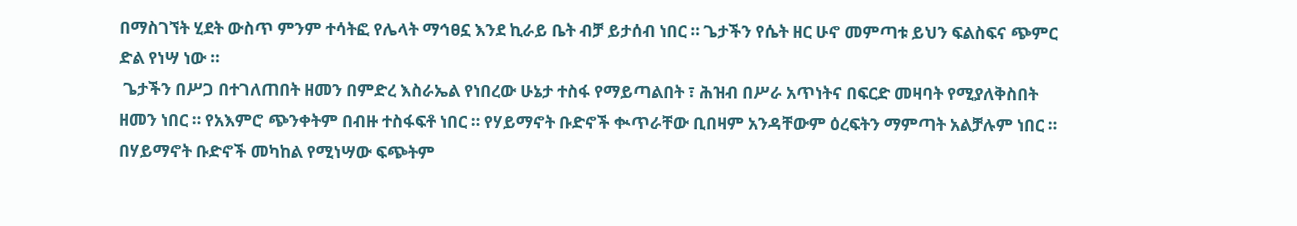በማስገኘት ሂደት ውስጥ ምንም ተሳትፎ የሌላት ማኅፀኗ እንደ ኪራይ ቤት ብቻ ይታሰብ ነበር ። ጌታችን የሴት ዘር ሁኖ መምጣቱ ይህን ፍልስፍና ጭምር ድል የነሣ ነው ።
 ጌታችን በሥጋ በተገለጠበት ዘመን በምድረ እስራኤል የነበረው ሁኔታ ተስፋ የማይጣልበት ፣ ሕዝብ በሥራ አጥነትና በፍርድ መዛባት የሚያለቅስበት ዘመን ነበር ። የአእምሮ ጭንቀትም በብዙ ተስፋፍቶ ነበር ። የሃይማኖት ቡድኖች ቊጥራቸው ቢበዛም አንዳቸውም ዕረፍትን ማምጣት አልቻሉም ነበር ። በሃይማኖት ቡድኖች መካከል የሚነሣው ፍጭትም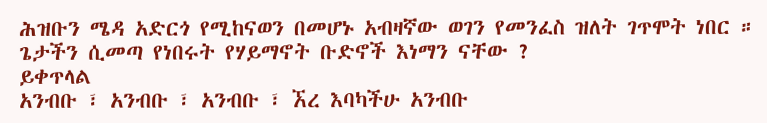ሕዝቡን ሜዳ አድርጎ የሚከናወን በመሆኑ አብዛኛው ወገን የመንፈስ ዝለት ገጥሞት ነበር ። ጌታችን ሲመጣ የነበሩት የሃይማኖት ቡድኖች እነማን ናቸው ?
ይቀጥላል
አንብቡ ፣ አንብቡ ፣ አንብቡ ፣ ኧረ እባካችሁ አንብቡ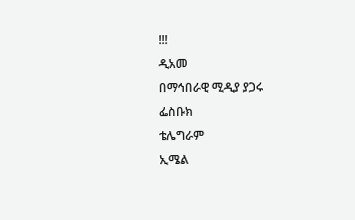!!!
ዲአመ
በማኅበራዊ ሚዲያ ያጋሩ
ፌስቡክ
ቴሌግራም
ኢሜል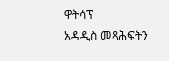ዋትሳፕ
አዳዲስ መጻሕፍትን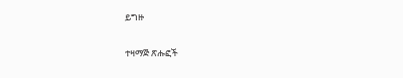ይግዙ

ተዛማጅ ጽሑፎች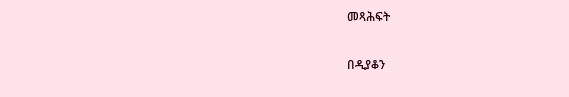መጻሕፍት

በዲያቆን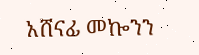አሸናፊ መኰንን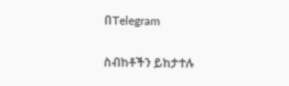በTelegram

ስብከቶችን ይከታተሉ